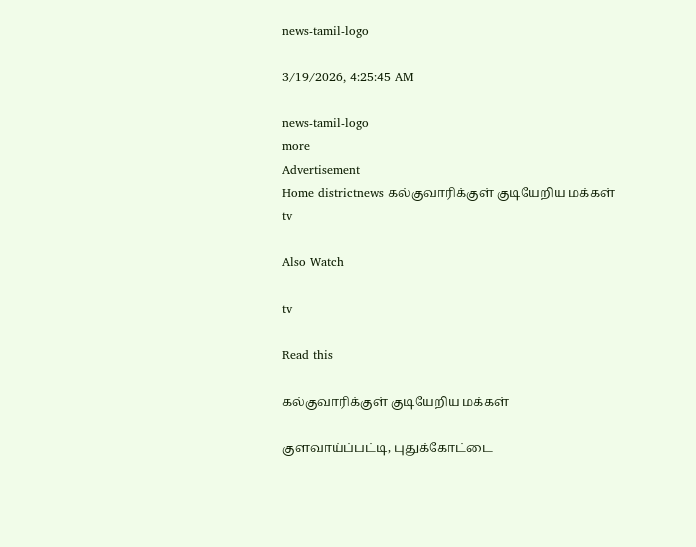news-tamil-logo

3/19/2026, 4:25:45 AM

news-tamil-logo
more
Advertisement
Home districtnews கல்குவாரிக்குள் குடியேறிய மக்கள்
tv

Also Watch

tv

Read this

கல்குவாரிக்குள் குடியேறிய மக்கள்

குளவாய்ப்பட்டி, புதுக்கோட்டை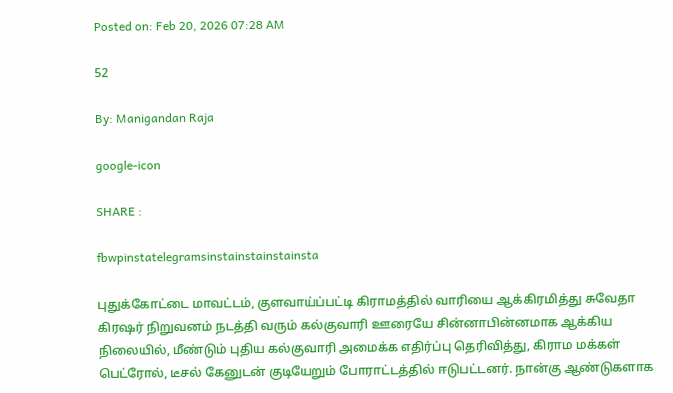Posted on: Feb 20, 2026 07:28 AM

52

By: Manigandan Raja

google-icon

SHARE :

fbwpinstatelegramsinstainstainstainsta

புதுக்கோட்டை மாவட்டம், குளவாய்ப்பட்டி கிராமத்தில் வாரியை ஆக்கிரமித்து சுவேதா கிரஷர் நிறுவனம் நடத்தி வரும் கல்குவாரி ஊரையே சின்னாபின்னமாக ஆக்கிய நிலையில், மீண்டும் புதிய கல்குவாரி அமைக்க எதிர்ப்பு தெரிவித்து, கிராம மக்கள் பெட்ரோல், டீசல் கேனுடன் குடியேறும் போராட்டத்தில் ஈடுபட்டனர். நான்கு ஆண்டுகளாக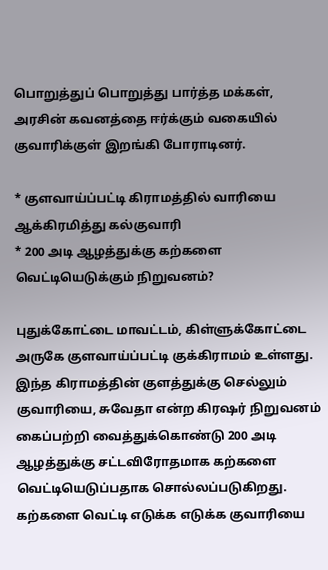பொறுத்துப் பொறுத்து பார்த்த மக்கள், அரசின் கவனத்தை ஈர்க்கும் வகையில் குவாரிக்குள் இறங்கி போராடினர்.

* குளவாய்ப்பட்டி கிராமத்தில் வாரியை ஆக்கிரமித்து கல்குவாரி
* 200 அடி ஆழத்துக்கு கற்களை வெட்டியெடுக்கும் நிறுவனம்?

புதுக்கோட்டை மாவட்டம், கிள்ளுக்கோட்டை அருகே குளவாய்ப்பட்டி குக்கிராமம் உள்ளது. இந்த கிராமத்தின் குளத்துக்கு செல்லும் குவாரியை, சுவேதா என்ற கிரஷர் நிறுவனம் கைப்பற்றி வைத்துக்கொண்டு 200 அடி ஆழத்துக்கு சட்டவிரோதமாக கற்களை வெட்டியெடுப்பதாக சொல்லப்படுகிறது. கற்களை வெட்டி எடுக்க எடுக்க குவாரியை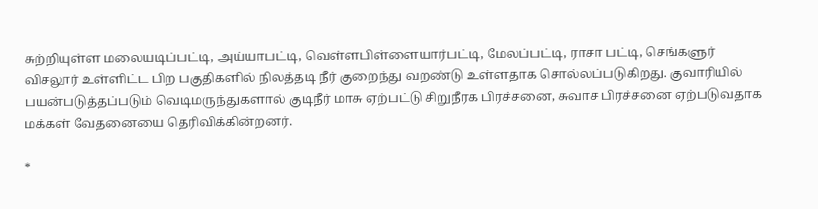சுற்றியுள்ள மலையடிப்பட்டி, அய்யாபட்டி, வெள்ளபிள்ளையார்பட்டி, மேலப்பட்டி, ராசா பட்டி, செங்களுர் விசலூர் உள்ளிட்ட பிற பகுதிகளில் நிலத்தடி நீர் குறைந்து வறண்டு உள்ளதாக சொல்லப்படுகிறது. குவாரியில் பயன்படுத்தப்படும் வெடிமருந்துகளால் குடிநீர் மாசு ஏற்பட்டு சிறுநீரக பிரச்சனை, சுவாச பிரச்சனை ஏற்படுவதாக மக்கள் வேதனையை தெரிவிக்கின்றனர்.

*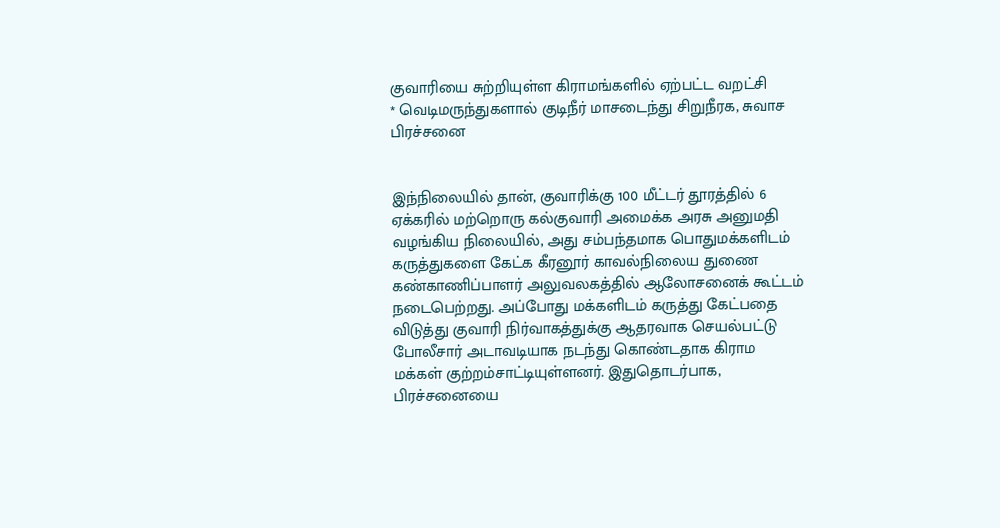குவாரியை சுற்றியுள்ள கிராமங்களில் ஏற்பட்ட வறட்சி
* வெடிமருந்துகளால் குடிநீர் மாசடைந்து சிறுநீரக, சுவாச பிரச்சனை


இந்நிலையில் தான், குவாரிக்கு 100 மீட்டர் தூரத்தில் 6 ஏக்கரில் மற்றொரு கல்குவாரி அமைக்க அரசு அனுமதி வழங்கிய நிலையில், அது சம்பந்தமாக பொதுமக்களிடம் கருத்துகளை கேட்க கீரனூர் காவல்நிலைய துணை கண்காணிப்பாளர் அலுவலகத்தில் ஆலோசனைக் கூட்டம் நடைபெற்றது. அப்போது மக்களிடம் கருத்து கேட்பதை விடுத்து குவாரி நிர்வாகத்துக்கு ஆதரவாக செயல்பட்டு போலீசார் அடாவடியாக நடந்து கொண்டதாக கிராம மக்கள் குற்றம்சாட்டியுள்ளனர். இதுதொடர்பாக, பிரச்சனையை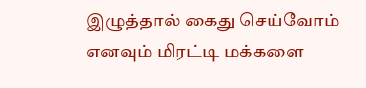இழுத்தால் கைது செய்வோம் எனவும் மிரட்டி மக்களை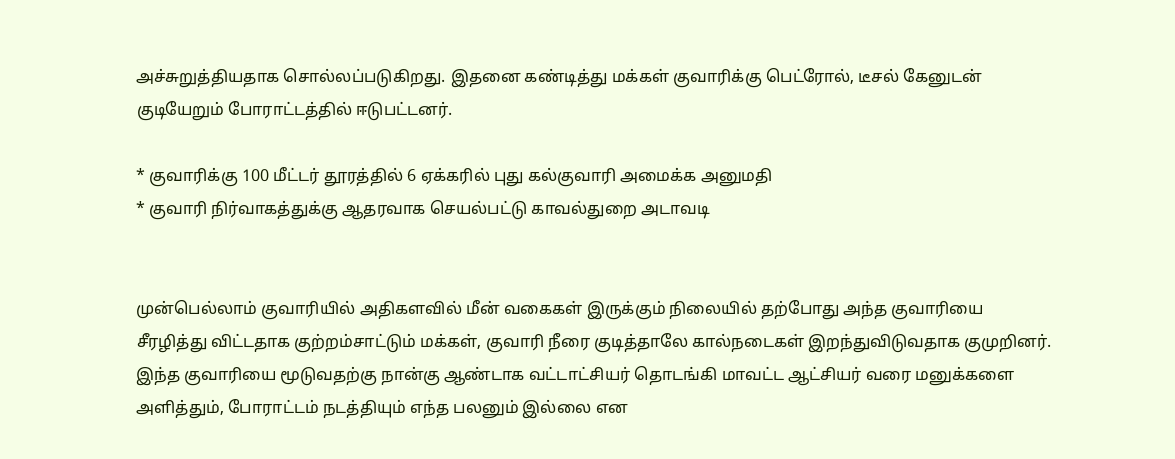அச்சுறுத்தியதாக சொல்லப்படுகிறது. இதனை கண்டித்து மக்கள் குவாரிக்கு பெட்ரோல், டீசல் கேனுடன் குடியேறும் போராட்டத்தில் ஈடுபட்டனர்.

* குவாரிக்கு 100 மீட்டர் தூரத்தில் 6 ஏக்கரில் புது கல்குவாரி அமைக்க அனுமதி
* குவாரி நிர்வாகத்துக்கு ஆதரவாக செயல்பட்டு காவல்துறை அடாவடி


முன்பெல்லாம் குவாரியில் அதிகளவில் மீன் வகைகள் இருக்கும் நிலையில் தற்போது அந்த குவாரியை சீரழித்து விட்டதாக குற்றம்சாட்டும் மக்கள், குவாரி நீரை குடித்தாலே கால்நடைகள் இறந்துவிடுவதாக குமுறினர். இந்த குவாரியை மூடுவதற்கு நான்கு ஆண்டாக வட்டாட்சியர் தொடங்கி மாவட்ட ஆட்சியர் வரை மனுக்களை அளித்தும், போராட்டம் நடத்தியும் எந்த பலனும் இல்லை என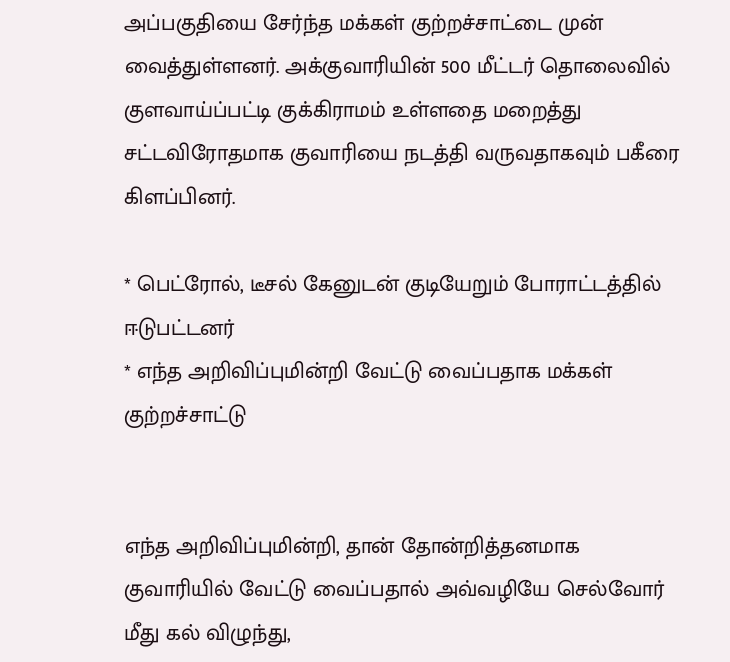அப்பகுதியை சேர்ந்த மக்கள் குற்றச்சாட்டை முன் வைத்துள்ளனர். அக்குவாரியின் 500 மீட்டர் தொலைவில் குளவாய்ப்பட்டி குக்கிராமம் உள்ளதை மறைத்து சட்டவிரோதமாக குவாரியை நடத்தி வருவதாகவும் பகீரை கிளப்பினர்.

* பெட்ரோல், டீசல் கேனுடன் குடியேறும் போராட்டத்தில் ஈடுபட்டனர்
* எந்த அறிவிப்புமின்றி வேட்டு வைப்பதாக மக்கள் குற்றச்சாட்டு


எந்த அறிவிப்புமின்றி, தான் தோன்றித்தனமாக குவாரியில் வேட்டு வைப்பதால் அவ்வழியே செல்வோர் மீது கல் விழுந்து,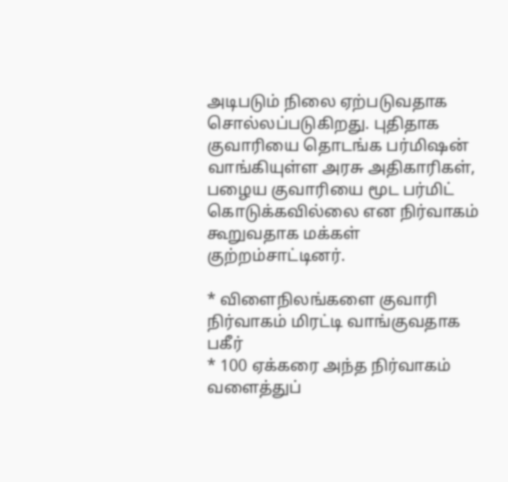அடிபடும் நிலை ஏற்படுவதாக சொல்லப்படுகிறது. புதிதாக குவாரியை தொடங்க பர்மிஷன் வாங்கியுள்ள அரசு அதிகாரிகள், பழைய குவாரியை மூட பர்மிட் கொடுக்கவில்லை என நிர்வாகம் கூறுவதாக மக்கள் குற்றம்சாட்டினர்.

* விளைநிலங்களை குவாரி நிர்வாகம் மிரட்டி வாங்குவதாக பகீர்
* 100 ஏக்கரை அந்த நிர்வாகம் வளைத்துப்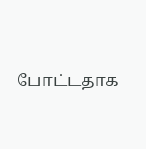போட்டதாக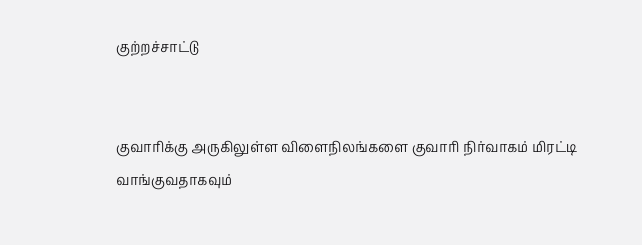குற்றச்சாட்டு


குவாரிக்கு அருகிலுள்ள விளைநிலங்களை குவாரி நிர்வாகம் மிரட்டி வாங்குவதாகவும்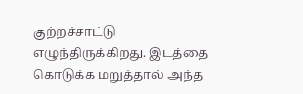குற்றச்சாட்டு எழுந்திருக்கிறது. இடத்தை கொடுக்க மறுத்தால் அந்த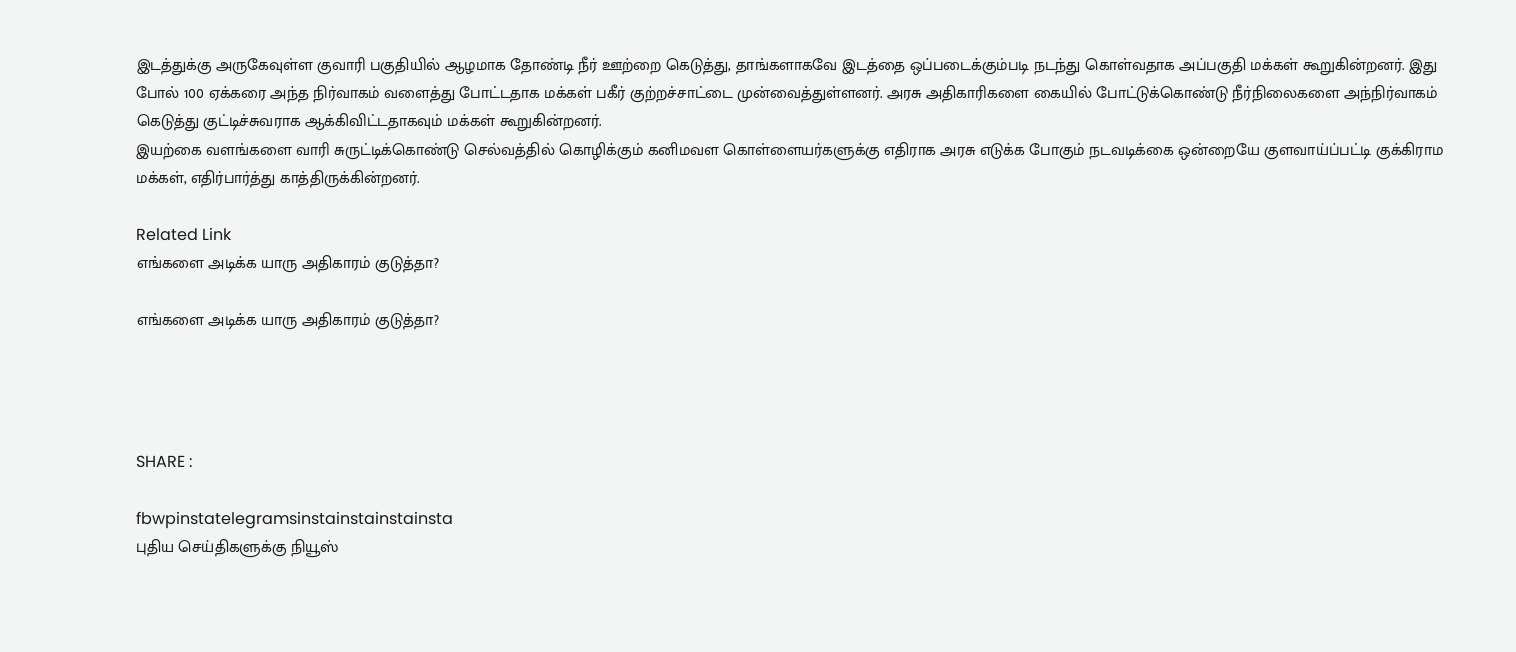இடத்துக்கு அருகேவுள்ள குவாரி பகுதியில் ஆழமாக தோண்டி நீர் ஊற்றை கெடுத்து, தாங்களாகவே இடத்தை ஒப்படைக்கும்படி நடந்து கொள்வதாக அப்பகுதி மக்கள் கூறுகின்றனர். இது போல் 100 ஏக்கரை அந்த நிர்வாகம் வளைத்து போட்டதாக மக்கள் பகீர் குற்றச்சாட்டை முன்வைத்துள்ளனர். அரசு அதிகாரிகளை கையில் போட்டுக்கொண்டு நீர்நிலைகளை அந்நிர்வாகம் கெடுத்து குட்டிச்சுவராக ஆக்கிவிட்டதாகவும் மக்கள் கூறுகின்றனர்.
இயற்கை வளங்களை வாரி சுருட்டிக்கொண்டு செல்வத்தில் கொழிக்கும் கனிமவள கொள்ளையர்களுக்கு எதிராக அரசு எடுக்க போகும் நடவடிக்கை ஒன்றையே குளவாய்ப்பட்டி குக்கிராம மக்கள், எதிர்பார்த்து காத்திருக்கின்றனர்.

Related Link
எங்களை அடிக்க யாரு அதிகாரம் குடுத்தா?

எங்களை அடிக்க யாரு அதிகாரம் குடுத்தா?




SHARE :

fbwpinstatelegramsinstainstainstainsta
புதிய செய்திகளுக்கு நியூஸ்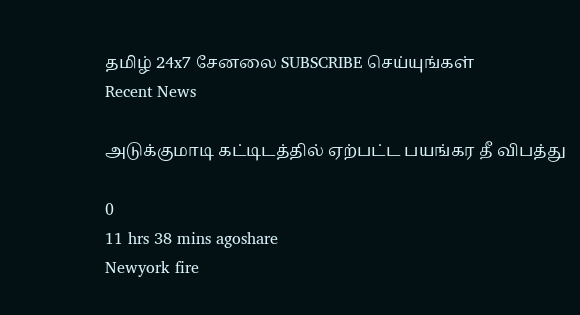தமிழ் 24x7 சேனலை SUBSCRIBE செய்யுங்கள்
Recent News

அடுக்குமாடி கட்டிடத்தில் ஏற்பட்ட பயங்கர தீ விபத்து

0
11 hrs 38 mins agoshare
Newyork fire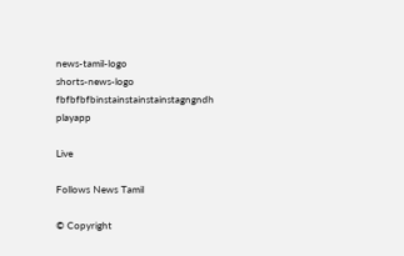news-tamil-logo
shorts-news-logo
fbfbfbfbinstainstainstainstagngndh
playapp

Live

Follows News Tamil

© Copyright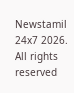Newstamil 24x7 2026. All rights reserved